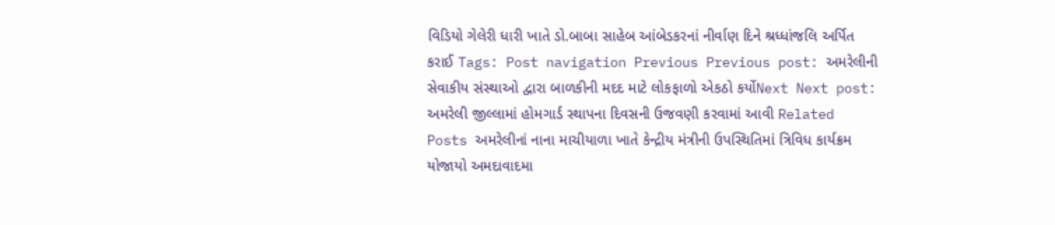વિડિયો ગેલેરી ધારી ખાતે ડો.બાબા સાહેબ આંબેડકરનાં નીર્વાણ દિને શ્રધ્ધાંજલિ અર્પિત કરાઈ Tags: Post navigation Previous Previous post: અમરેલીની સેવાકીય સંસ્થાઓ દ્વારા બાળકીની મદદ માટે લોકફાળો એકઠો કર્યોNext Next post: અમરેલી જીલ્લામાં હોમગાર્ડ સ્થાપના દિવસની ઉજવણી કરવામાં આવી Related Posts અમરેલીનાં નાના માચીયાળા ખાતે કેન્દ્રીય મંત્રીની ઉપસ્થિતિમાં ત્રિવિધ કાર્યક્રમ યોજાયો અમદાવાદમા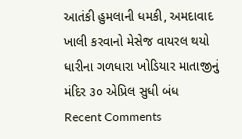આતંકી હુમલાની ધમકી, અમદાવાદ ખાલી કરવાનો મેસેજ વાયરલ થયો ધારીના ગળધારા ખોડિયાર માતાજીનું મંદિર ૩૦ એપ્રિલ સુધી બંધ
Recent Comments